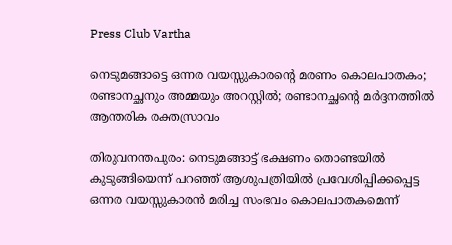Press Club Vartha

നെടുമങ്ങാട്ടെ ഒന്നര വയസ്സുകാരന്റെ മരണം കൊലപാതകം; രണ്ടാനച്ഛനും അമ്മയും അറസ്റ്റില്‍; രണ്ടാനച്ഛന്റെ മര്‍ദ്ദനത്തില്‍ ആന്തരിക രക്തസ്രാവം

തിരുവനന്തപുരം: നെടുമങ്ങാട്ട് ഭക്ഷണം തൊണ്ടയില്‍ കുടുങ്ങിയെന്ന് പറഞ്ഞ് ആശുപത്രിയില്‍ പ്രവേശിപ്പിക്കപ്പെട്ട ഒന്നര വയസ്സുകാരന്‍ മരിച്ച സംഭവം കൊലപാതകമെന്ന്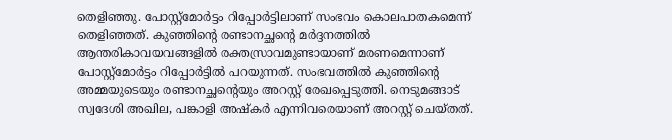തെളിഞ്ഞു. പോസ്റ്റ്മോര്‍ട്ടം റിപ്പോര്‍ട്ടിലാണ് സംഭവം കൊലപാതകമെന്ന് തെളിഞ്ഞത്. കുഞ്ഞിന്റെ രണ്ടാനച്ഛന്റെ മര്‍ദ്ദനത്തില്‍ ആന്തരികാവയവങ്ങളില്‍ രക്തസ്രാവമുണ്ടായാണ് മരണമെന്നാണ് പോസ്റ്റ്‌മോര്‍ട്ടം റിപ്പോര്‍ട്ടില്‍ പറയുന്നത്. സംഭവത്തില്‍ കുഞ്ഞിന്റെ അമ്മയുടെയും രണ്ടാനച്ഛന്റെയും അറസ്റ്റ് രേഖപ്പെടുത്തി. നെടുമങ്ങാട് സ്വദേശി അഖില, പങ്കാളി അഷ്‌കര്‍ എന്നിവരെയാണ് അറസ്റ്റ് ചെയ്തത്.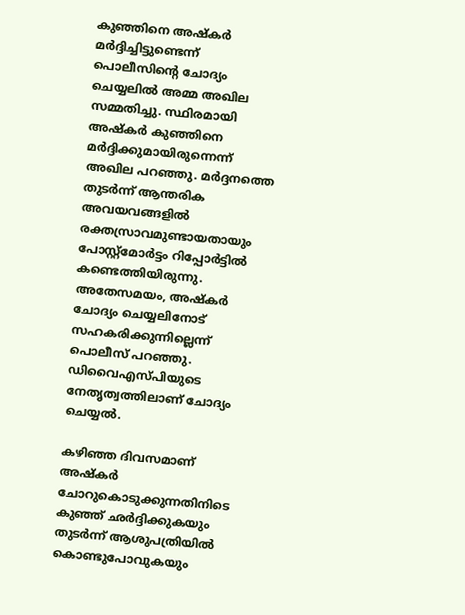കുഞ്ഞിനെ അഷ്‌കര്‍ മര്‍ദ്ദിച്ചിട്ടുണ്ടെന്ന് പൊലീസിന്റെ ചോദ്യം ചെയ്യലില്‍ അമ്മ അഖില സമ്മതിച്ചു. സ്ഥിരമായി അഷ്‌കര്‍ കുഞ്ഞിനെ മര്‍ദ്ദിക്കുമായിരുന്നെന്ന് അഖില പറഞ്ഞു. മര്‍ദ്ദനത്തെ തുടര്‍ന്ന് ആന്തരിക അവയവങ്ങളില്‍ രക്തസ്രാവമുണ്ടായതായും പോസ്റ്റ്‌മോര്‍ട്ടം റിപ്പോര്‍ട്ടില്‍ കണ്ടെത്തിയിരുന്നു. അതേസമയം, അഷ്‌കര്‍ ചോദ്യം ചെയ്യലിനോട് സഹകരിക്കുന്നില്ലെന്ന് പൊലീസ് പറഞ്ഞു. ഡിവൈഎസ്പിയുടെ നേതൃത്വത്തിലാണ് ചോദ്യം ചെയ്യല്‍.

കഴിഞ്ഞ ദിവസമാണ് അഷ്‌കര്‍ ചോറുകൊടുക്കുന്നതിനിടെ കുഞ്ഞ് ഛര്‍ദ്ദിക്കുകയും തുടര്‍ന്ന് ആശുപത്രിയില്‍ കൊണ്ടുപോവുകയും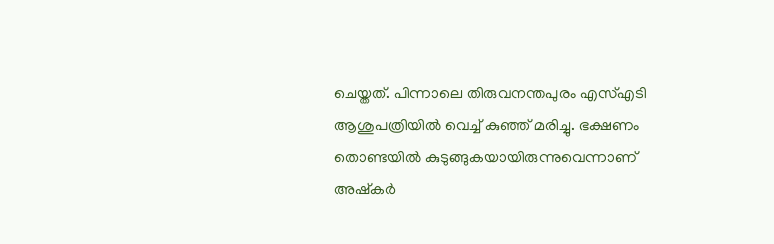ചെയ്തത്. പിന്നാലെ തിരുവനന്തപുരം എസ്എടി ആശുപത്രിയില്‍ വെച്ച് കുഞ്ഞ് മരിച്ചു. ഭക്ഷണം തൊണ്ടയില്‍ കുടുങ്ങുകയായിരുന്നുവെന്നാണ് അഷ്‌കര്‍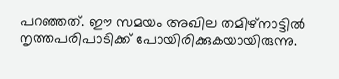പറഞ്ഞത്. ഈ സമയം അഖില തമിഴ്‌നാട്ടില്‍ നൃത്തപരിപാടിക്ക് പോയിരിക്കുകയായിരുന്നു.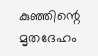കുഞ്ഞിന്റെ മൃതദേഹം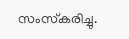സംസ്‌കരിച്ചു.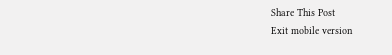Share This Post
Exit mobile version